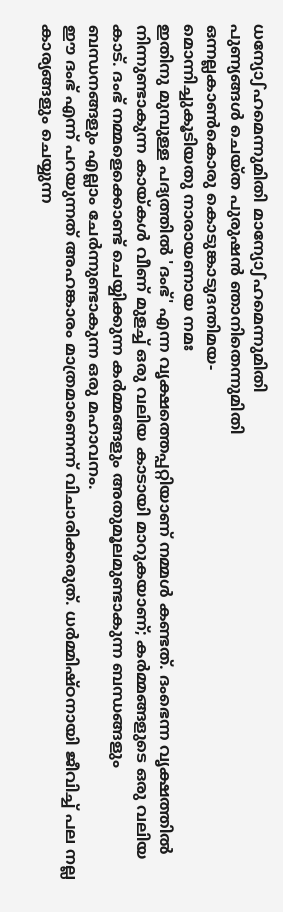ധന്യോഽഹമെന്നുമിതി മാന്യോഽഹമെന്നുമിതി
പുണ്യങ്ങൾ ചെയ്ത പുരുഷൻ ഞാനിതെന്നുമിതി
ഒന്നല്ലകാൺകൊരു കൊടുങ്കാടുദന്തിമയ-
മൊന്നിച്ചുകൂടിയതു നാരായണായ നമഃ
ഇതിനു മുമ്പുള്ള പദ്യത്തിൽ 'ദംഭ്' എന്ന വൃക്ഷത്തെപ്പറ്റിയാണ് നമ്മൾ കണ്ടത്. ദംഭെന്ന വൃക്ഷത്തിൽ നിന്നുണ്ടാകുന്ന കായ്കൾ വീണ് മുളച്ച് ഒരു വലിയ കാടായി മാറുകയാണ്; കർമ്മങ്ങളുടെ ഒരു വലിയ കാട്. ദംഭ് നമ്മളെക്കൊണ്ട് ചെയ്യിക്കുന്ന കർമ്മങ്ങളും അതുമൂലമുണ്ടാകുന്ന ബന്ധങ്ങളും ബന്ധനങ്ങളും എല്ലാം ചേർന്നുണ്ടാകുന്ന ഒരു മഹാവനം.
ഈ ദംഭ് എന്ന് പറയുന്നത് അഹങ്കാരം മാത്രമാണെന്ന് വിചാരിക്കരുത്. ധർമ്മിഷ്ഠനായി ജീവിച്ച് പല നല്ല കാര്യങ്ങളും ചെയ്യുന്ന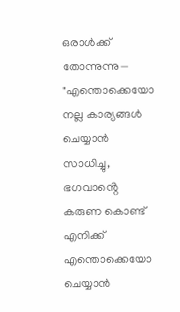ഒരാൾക്ക് തോന്നുന്നു— "എന്തൊക്കെയോ നല്ല കാര്യങ്ങൾ ചെയ്യാൻ സാധിച്ചു, ഭഗവാൻ്റെ കരുണ കൊണ്ട് എനിക്ക് എന്തൊക്കെയോ ചെയ്യാൻ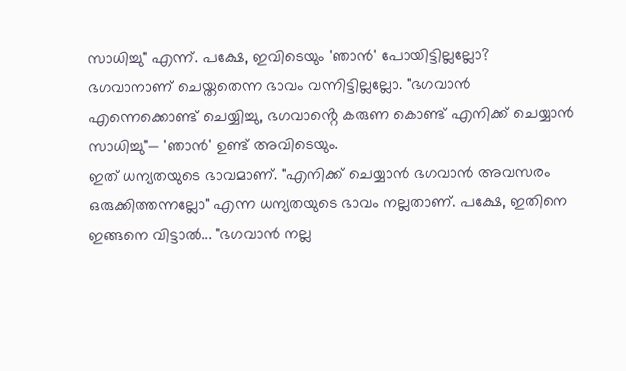സാധിച്ചു" എന്ന്. പക്ഷേ, ഇവിടെയും 'ഞാൻ' പോയിട്ടില്ലല്ലോ? ഭഗവാനാണ് ചെയ്തതെന്ന ഭാവം വന്നിട്ടില്ലല്ലോ. "ഭഗവാൻ എന്നെക്കൊണ്ട് ചെയ്യിച്ചു, ഭഗവാൻ്റെ കരുണ കൊണ്ട് എനിക്ക് ചെയ്യാൻ സാധിച്ചു"— 'ഞാൻ' ഉണ്ട് അവിടെയും.
ഇത് ധന്യതയുടെ ഭാവമാണ്. "എനിക്ക് ചെയ്യാൻ ഭഗവാൻ അവസരം ഒരുക്കിത്തന്നല്ലോ" എന്ന ധന്യതയുടെ ഭാവം നല്ലതാണ്. പക്ഷേ, ഇതിനെ ഇങ്ങനെ വിട്ടാൽ... "ഭഗവാൻ നല്ല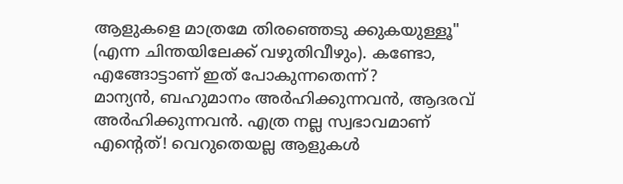ആളുകളെ മാത്രമേ തിരഞ്ഞെടു ക്കുകയുള്ളൂ" (എന്ന ചിന്തയിലേക്ക് വഴുതിവീഴും). കണ്ടോ, എങ്ങോട്ടാണ് ഇത് പോകുന്നതെന്ന്?
മാന്യൻ, ബഹുമാനം അർഹിക്കുന്നവൻ, ആദരവ് അർഹിക്കുന്നവൻ. എത്ര നല്ല സ്വഭാവമാണ് എൻ്റെത്! വെറുതെയല്ല ആളുകൾ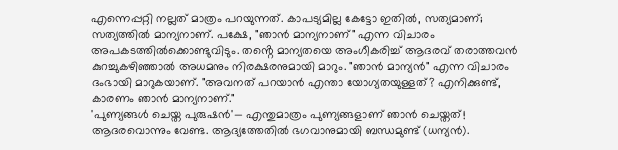എന്നെപ്പറ്റി നല്ലത് മാത്രം പറയുന്നത്. കാപട്യമില്ല കേട്ടോ ഇതിൽ, സത്യമാണ്; സത്യത്തിൽ മാന്യനാണ്. പക്ഷേ, "ഞാൻ മാന്യനാണ്" എന്ന വിചാരം അപകടത്തിൽക്കൊണ്ടുവിടും. തൻ്റെ മാന്യതയെ അംഗീകരിച്ച് ആദരവ് തരാത്തവൻ കുറച്ചുകഴിഞ്ഞാൽ അധമനും നിരക്ഷരനുമായി മാറും. "ഞാൻ മാന്യൻ" എന്ന വിചാരം ദംഭായി മാറുകയാണ്. "അവനത് പറയാൻ എന്താ യോഗ്യതയുള്ളത്? എനിക്കുണ്ട്, കാരണം ഞാൻ മാന്യനാണ്."
'പുണ്യങ്ങൾ ചെയ്ത പുരുഷൻ'— എന്തുമാത്രം പുണ്യങ്ങളാണ് ഞാൻ ചെയ്തത്! ആദരവൊന്നും വേണ്ട. ആദ്യത്തേതിൽ ഭഗവാനുമായി ബന്ധമുണ്ട് (ധന്യൻ).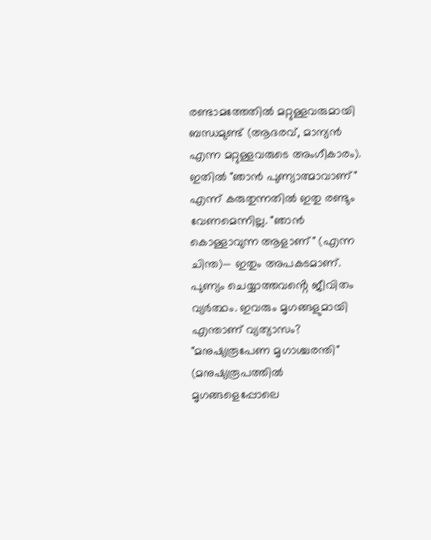രണ്ടാമത്തേതിൽ മറ്റുള്ളവരുമായി ബന്ധമുണ്ട് (ആദരവ്, മാന്യൻ എന്ന മറ്റുള്ളവരുടെ അംഗീകാരം). ഇതിൽ "ഞാൻ പുണ്യാത്മാവാണ്" എന്ന് കരുതുന്നതിൽ ഇതു രണ്ടും വേണമെന്നില്ല. "ഞാൻ കൊള്ളാവുന്ന ആളാണ്" (എന്ന ചിന്ത)— ഇതും അപകടമാണ്. പുണ്യം ചെയ്യാത്തവൻ്റെ ജീവിതം വ്യർത്ഥം. ഇവരും മൃഗങ്ങളുമായി എന്താണ് വ്യത്യാസം? "മനുഷ്യരൂപേണ മൃഗാശ്ചരന്തി" (മനുഷ്യരൂപത്തിൽ മൃഗങ്ങളെപ്പോലെ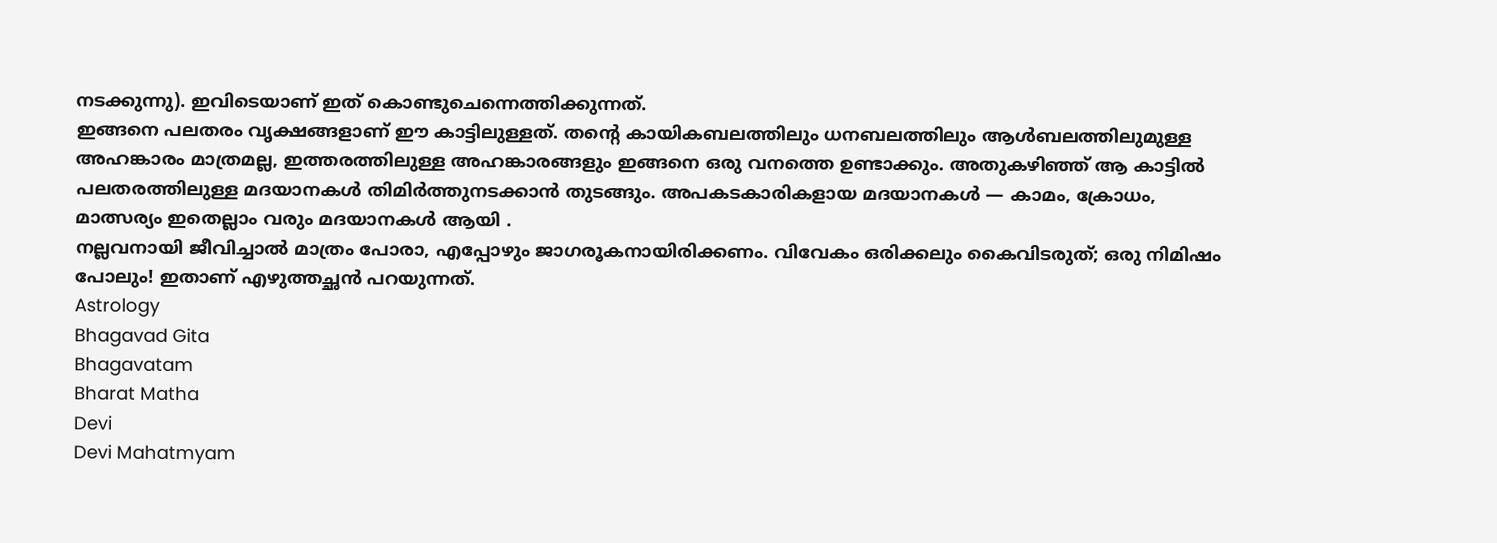നടക്കുന്നു). ഇവിടെയാണ് ഇത് കൊണ്ടുചെന്നെത്തിക്കുന്നത്.
ഇങ്ങനെ പലതരം വൃക്ഷങ്ങളാണ് ഈ കാട്ടിലുള്ളത്. തൻ്റെ കായികബലത്തിലും ധനബലത്തിലും ആൾബലത്തിലുമുള്ള അഹങ്കാരം മാത്രമല്ല, ഇത്തരത്തിലുള്ള അഹങ്കാരങ്ങളും ഇങ്ങനെ ഒരു വനത്തെ ഉണ്ടാക്കും. അതുകഴിഞ്ഞ് ആ കാട്ടിൽ പലതരത്തിലുള്ള മദയാനകൾ തിമിർത്തുനടക്കാൻ തുടങ്ങും. അപകടകാരികളായ മദയാനകൾ — കാമം, ക്രോധം, മാത്സര്യം ഇതെല്ലാം വരും മദയാനകൾ ആയി .
നല്ലവനായി ജീവിച്ചാൽ മാത്രം പോരാ, എപ്പോഴും ജാഗരൂകനായിരിക്കണം. വിവേകം ഒരിക്കലും കൈവിടരുത്; ഒരു നിമിഷം പോലും! ഇതാണ് എഴുത്തച്ഛൻ പറയുന്നത്.
Astrology
Bhagavad Gita
Bhagavatam
Bharat Matha
Devi
Devi Mahatmyam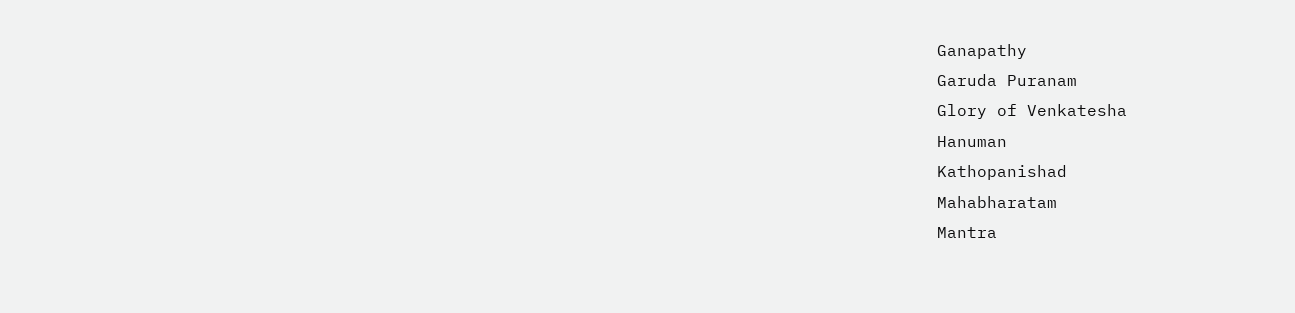Ganapathy
Garuda Puranam
Glory of Venkatesha
Hanuman
Kathopanishad
Mahabharatam
Mantra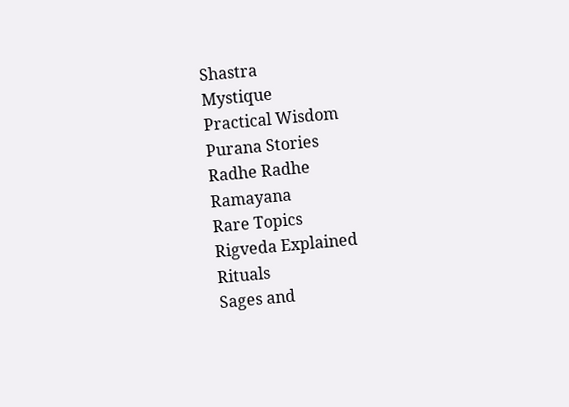Shastra
Mystique
Practical Wisdom
Purana Stories
Radhe Radhe
Ramayana
Rare Topics
Rigveda Explained
Rituals
Sages and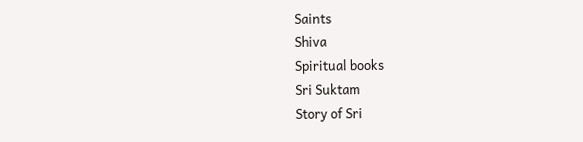Saints
Shiva
Spiritual books
Sri Suktam
Story of Sri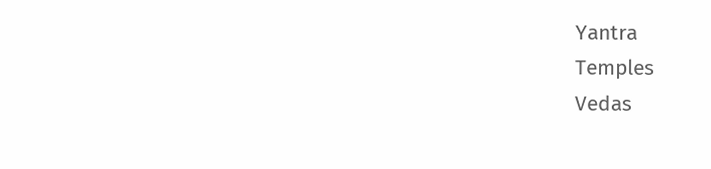Yantra
Temples
Vedas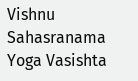Vishnu Sahasranama
Yoga Vasishta